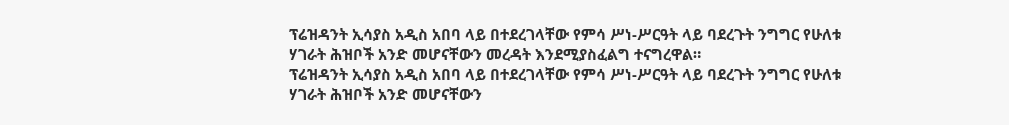ፕሬዝዳንት ኢሳያስ አዲስ አበባ ላይ በተደረገላቸው የምሳ ሥነ-ሥርዓት ላይ ባደረጉት ንግግር የሁለቱ ሃገራት ሕዝቦች አንድ መሆናቸውን መረዳት እንደሚያስፈልግ ተናግረዋል።
ፕሬዝዳንት ኢሳያስ አዲስ አበባ ላይ በተደረገላቸው የምሳ ሥነ-ሥርዓት ላይ ባደረጉት ንግግር የሁለቱ ሃገራት ሕዝቦች አንድ መሆናቸውን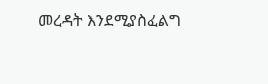መረዳት እንደሚያስፈልግ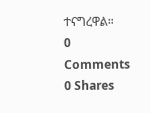ተናግረዋል።
0 Comments
0 Shares